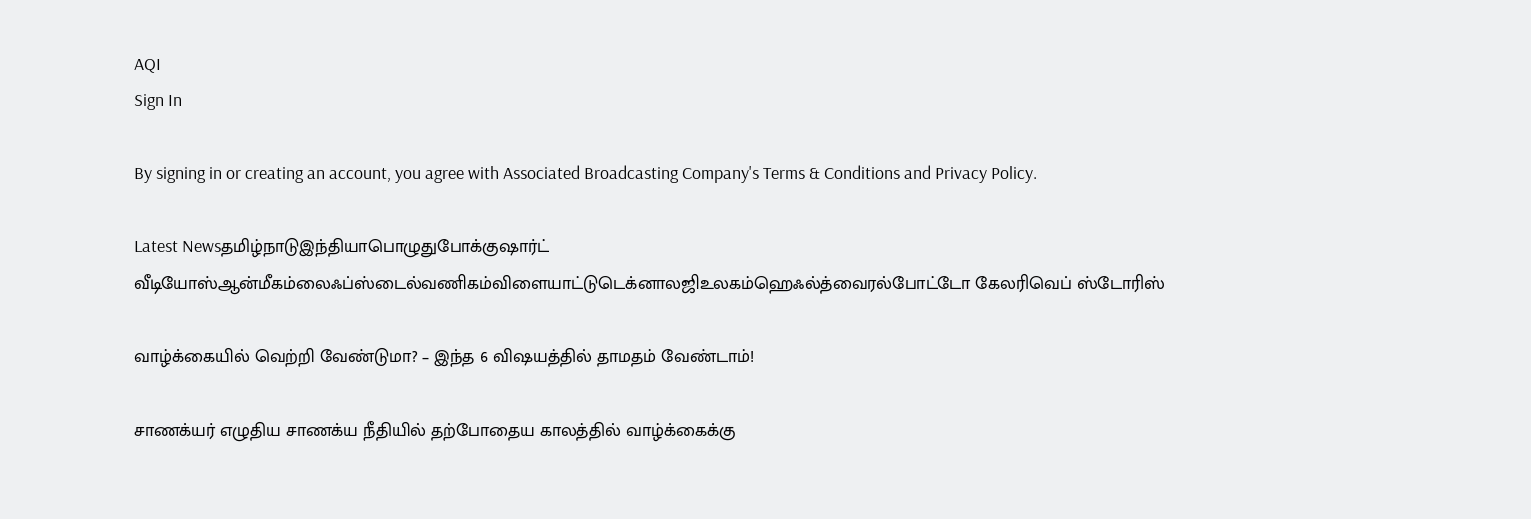AQI
Sign In

By signing in or creating an account, you agree with Associated Broadcasting Company's Terms & Conditions and Privacy Policy.

Latest Newsதமிழ்நாடுஇந்தியாபொழுதுபோக்குஷார்ட் வீடியோஸ்ஆன்மீகம்லைஃப்ஸ்டைல்வணிகம்விளையாட்டுடெக்னாலஜிஉலகம்ஹெஃல்த்வைரல்போட்டோ கேலரிவெப் ஸ்டோரிஸ்

வாழ்க்கையில் வெற்றி வேண்டுமா? – இந்த 6 விஷயத்தில் தாமதம் வேண்டாம்!

சாணக்யர் எழுதிய சாணக்ய நீதியில் தற்போதைய காலத்தில் வாழ்க்கைக்கு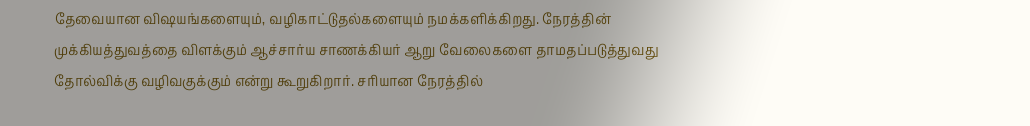தேவையான விஷயங்களையும், வழிகாட்டுதல்களையும் நமக்களிக்கிறது. நேரத்தின் முக்கியத்துவத்தை விளக்கும் ஆச்சார்ய சாணக்கியர் ஆறு வேலைகளை தாமதப்படுத்துவது தோல்விக்கு வழிவகுக்கும் என்று கூறுகிறார். சரியான நேரத்தில்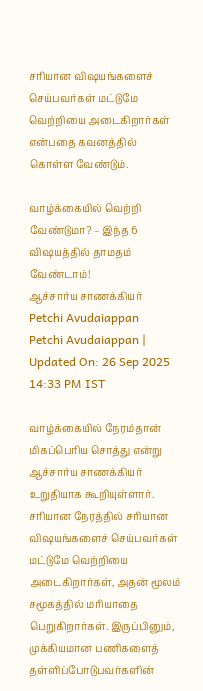சரியான விஷயங்களைச் செய்பவர்கள் மட்டுமே வெற்றியை அடைகிறார்கள் என்பதை கவனத்தில் கொள்ள வேண்டும்.

வாழ்க்கையில் வெற்றி வேண்டுமா? – இந்த 6 விஷயத்தில் தாமதம் வேண்டாம்!
ஆச்சார்ய சாணக்கியர்
Petchi Avudaiappan
Petchi Avudaiappan | Updated On: 26 Sep 2025 14:33 PM IST

வாழ்க்கையில் நேரம்தான் மிகப்பெரிய சொத்து என்று ஆச்சார்ய சாணக்கியர் உறுதியாக கூறியுள்ளார். சரியான நேரத்தில் சரியான விஷயங்களைச் செய்பவர்கள் மட்டுமே வெற்றியை அடைகிறார்கள், அதன் மூலம் சமூகத்தில் மரியாதை பெறுகிறார்கள். இருப்பினும், முக்கியமான பணிகளைத் தள்ளிப்போடுபவர்களின்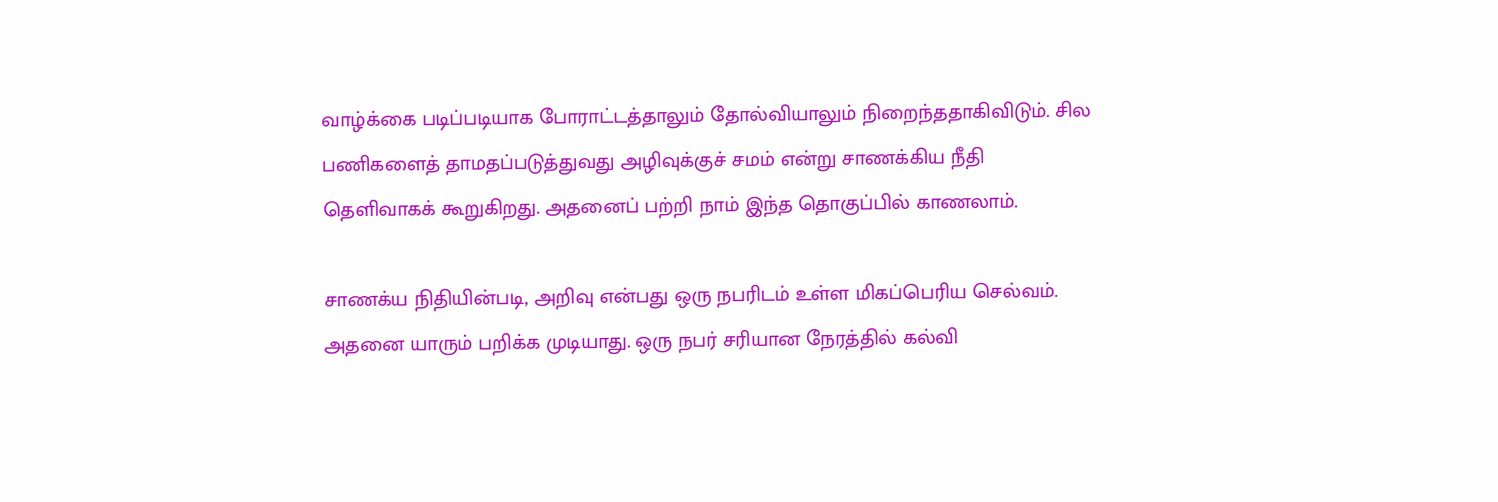வாழ்க்கை படிப்படியாக போராட்டத்தாலும் தோல்வியாலும் நிறைந்ததாகிவிடும். சில பணிகளைத் தாமதப்படுத்துவது அழிவுக்குச் சமம் என்று சாணக்கிய நீதி தெளிவாகக் கூறுகிறது. அதனைப் பற்றி நாம் இந்த தொகுப்பில் காணலாம்.

சாணக்ய நிதியின்படி, அறிவு என்பது ஒரு நபரிடம் உள்ள மிகப்பெரிய செல்வம். அதனை யாரும் பறிக்க முடியாது. ஒரு நபர் சரியான நேரத்தில் கல்வி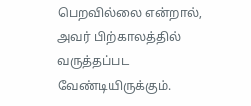பெறவில்லை என்றால், அவர் பிற்காலத்தில் வருத்தப்பட வேண்டியிருக்கும்.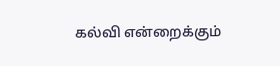கல்வி என்றைக்கும்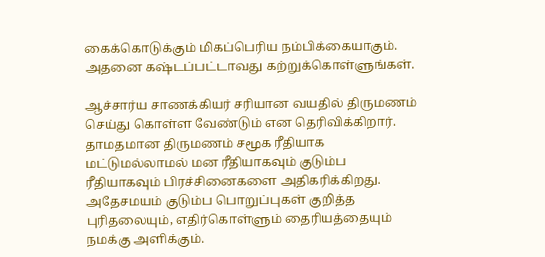கைக்கொடுக்கும் மிகப்பெரிய நம்பிக்கையாகும். அதனை கஷ்டப்பட்டாவது கற்றுக்கொள்ளுங்கள்.

ஆச்சார்ய சாணக்கியர் சரியான வயதில் திருமணம் செய்து கொள்ள வேண்டும் என தெரிவிக்கிறார். தாமதமான திருமணம் சமூக ரீதியாக மட்டுமல்லாமல் மன ரீதியாகவும் குடும்ப ரீதியாகவும் பிரச்சினைகளை அதிகரிக்கிறது. அதேசமயம் குடும்ப பொறுப்புகள் குறித்த புரிதலையும், எதிர்கொள்ளும் தைரியத்தையும் நமக்கு அளிக்கும்.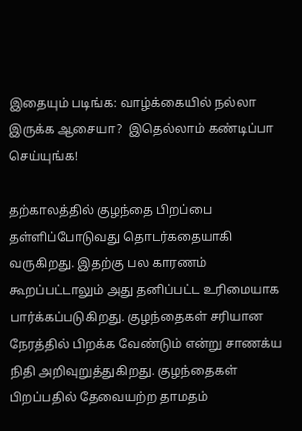இதையும் படிங்க: வாழ்க்கையில் நல்லா இருக்க ஆசையா?  இதெல்லாம் கண்டிப்பா செய்யுங்க!

தற்காலத்தில் குழந்தை பிறப்பை தள்ளிப்போடுவது தொடர்கதையாகி வருகிறது. இதற்கு பல காரணம் கூறப்பட்டாலும் அது தனிப்பட்ட உரிமையாக பார்க்கப்படுகிறது. குழந்தைகள் சரியான நேரத்தில் பிறக்க வேண்டும் என்று சாணக்ய நிதி அறிவுறுத்துகிறது. குழந்தைகள் பிறப்பதில் தேவையற்ற தாமதம்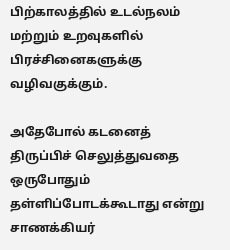பிற்காலத்தில் உடல்நலம் மற்றும் உறவுகளில் பிரச்சினைகளுக்கு வழிவகுக்கும்.

அதேபோல் கடனைத் திருப்பிச் செலுத்துவதை ஒருபோதும் தள்ளிப்போடக்கூடாது என்று சாணக்கியர்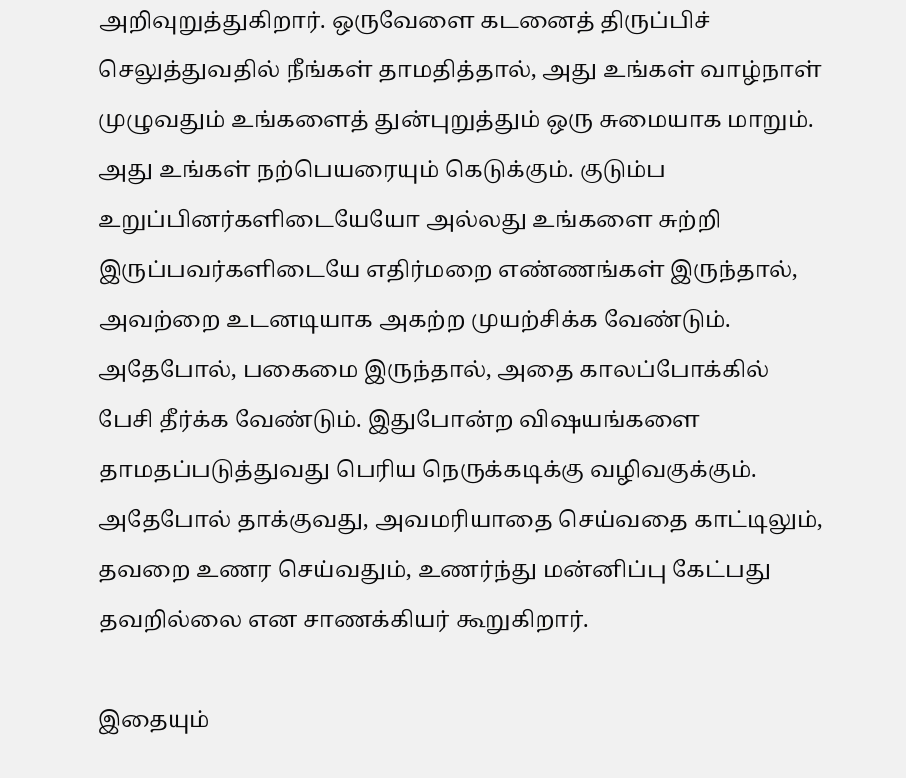அறிவுறுத்துகிறார். ஒருவேளை கடனைத் திருப்பிச் செலுத்துவதில் நீங்கள் தாமதித்தால், அது உங்கள் வாழ்நாள் முழுவதும் உங்களைத் துன்புறுத்தும் ஒரு சுமையாக மாறும். அது உங்கள் நற்பெயரையும் கெடுக்கும். குடும்ப உறுப்பினர்களிடையேயோ அல்லது உங்களை சுற்றி இருப்பவர்களிடையே எதிர்மறை எண்ணங்கள் இருந்தால், அவற்றை உடனடியாக அகற்ற முயற்சிக்க வேண்டும். அதேபோல், பகைமை இருந்தால், அதை காலப்போக்கில் பேசி தீர்க்க வேண்டும். இதுபோன்ற விஷயங்களை தாமதப்படுத்துவது பெரிய நெருக்கடிக்கு வழிவகுக்கும். அதேபோல் தாக்குவது, அவமரியாதை செய்வதை காட்டிலும், தவறை உணர செய்வதும், உணர்ந்து மன்னிப்பு கேட்பது தவறில்லை என சாணக்கியர் கூறுகிறார்.

இதையும்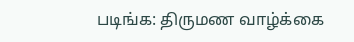படிங்க: திருமண வாழ்க்கை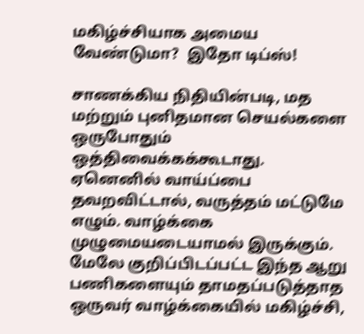மகிழ்ச்சியாக அமைய வேண்டுமா?  இதோ டிப்ஸ்!

சாணக்கிய நிதியின்படி, மத மற்றும் புனிதமான செயல்களை ஒருபோதும் ஒத்திவைக்கக்கூடாது. ஏனெனில் வாய்ப்பை தவறவிட்டால், வருத்தம் மட்டுமே எழும். வாழ்க்கை முழுமையடையாமல் இருக்கும். மேலே குறிப்பிடப்பட்ட இந்த ஆறு பணிகளையும் தாமதப்படுத்தாத ஒருவர் வாழ்க்கையில் மகிழ்ச்சி,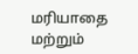மரியாதை மற்றும்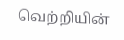வெற்றியின்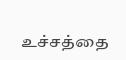உச்சத்தை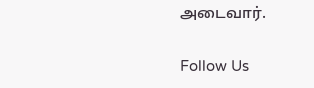அடைவார்.

Follow Us